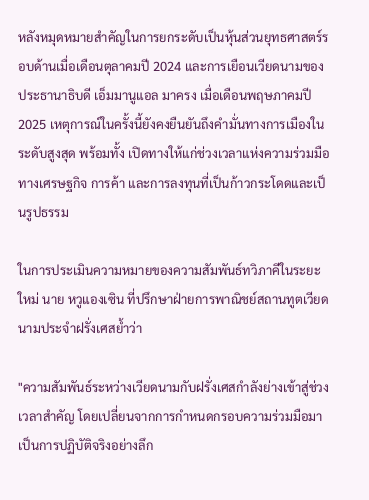หลังหมุดหมายสำคัญในการยกระดับเป็นหุ้นส่วนยุทธศาสตร์รอบด้านเมื่อเดือนตุลาคมปี 2024 และการเยือนเวียดนามของประธานาธิบดี เอ็มมานูแอล มาครง เมื่อเดือนพฤษภาคมปี 2025 เหตุการณ์ในครั้งนี้ยังคงยืนยันถึงคำมั่นทางการเมืองในระดับสูงสุด พร้อมทั้ง เปิดทางให้แก่ช่วงเวลาแห่งความร่วมมือทางเศรษฐกิจ การค้า และการลงทุนที่เป็นก้าวกระโดดและเป็นรูปธรรม

ในการประเมินความหมายของความสัมพันธ์ทวิภาคีในระยะใหม่ นาย หวูแองเซิน ที่ปรึกษาฝ่ายการพาณิชย์สถานทูตเวียดนามประจำฝรั่งเศสย้ำว่า

"ความสัมพันธ์ระหว่างเวียดนามกับฝรั่งเศสกำลังย่างเข้าสู่ช่วงเวลาสำคัญ โดยเปลี่ยนจากการกำหนดกรอบความร่วมมือมาเป็นการปฏิบัติจริงอย่างลึก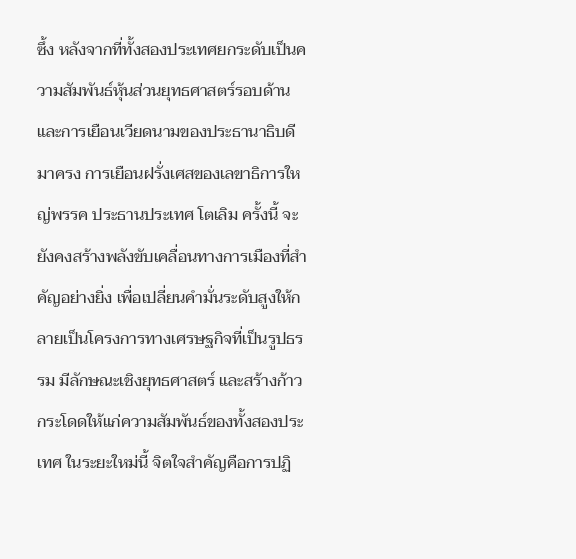ซึ้ง หลังจากที่ทั้งสองประเทศยกระดับเป็นความสัมพันธ์หุ้นส่วนยุทธศาสตร์รอบด้าน และการเยือนเวียดนามของประธานาธิบดี มาครง การเยือนฝรั่งเศสของเลขาธิการใหญ่พรรค ประธานประเทศ โตเลิม ครั้งนี้ จะยังคงสร้างพลังขับเคลื่อนทางการเมืองที่สำคัญอย่างยิ่ง เพื่อเปลี่ยนคำมั่นระดับสูงให้กลายเป็นโครงการทางเศรษฐกิจที่เป็นรูปธรรม มีลักษณะเชิงยุทธศาสตร์ และสร้างก้าวกระโดดให้แก่ความสัมพันธ์ของทั้งสองประเทศ ในระยะใหม่นี้ จิตใจสำคัญคือการปฏิ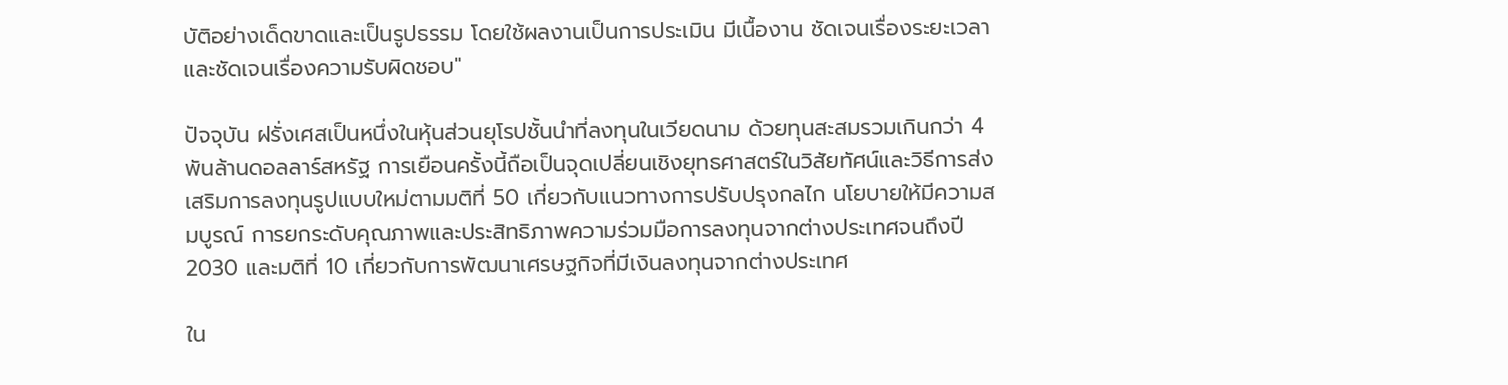บัติอย่างเด็ดขาดและเป็นรูปธรรม โดยใช้ผลงานเป็นการประเมิน มีเนื้องาน ชัดเจนเรื่องระยะเวลา และชัดเจนเรื่องความรับผิดชอบ"

ปัจจุบัน ฝรั่งเศสเป็นหนึ่งในหุ้นส่วนยุโรปชั้นนำที่ลงทุนในเวียดนาม ด้วยทุนสะสมรวมเกินกว่า 4 พันล้านดอลลาร์สหรัฐ การเยือนครั้งนี้ถือเป็นจุดเปลี่ยนเชิงยุทธศาสตร์ในวิสัยทัศน์และวิธีการส่งเสริมการลงทุนรูปแบบใหม่ตามมติที่ 50 เกี่ยวกับแนวทางการปรับปรุงกลไก นโยบายให้มีความสมบูรณ์ การยกระดับคุณภาพและประสิทธิภาพความร่วมมือการลงทุนจากต่างประเทศจนถึงปี 2030 และมติที่ 10 เกี่ยวกับการพัฒนาเศรษฐกิจที่มีเงินลงทุนจากต่างประเทศ

ใน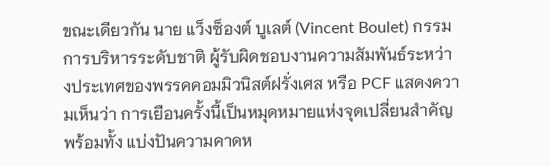ขณะเดียวกัน นาย แว็งซ็องต์ บูเลต์ (Vincent Boulet) กรรมการบริหารระดับชาติ ผู้รับผิดชอบงานความสัมพันธ์ระหว่างประเทศของพรรคคอมมิวนิสต์ฝรั่งเศส หรือ PCF แสดงความเห็นว่า การเยือนครั้งนี้เป็นหมุดหมายแห่งจุดเปลี่ยนสำคัญ พร้อมทั้ง แบ่งปันความคาดห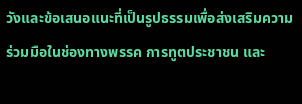วังและข้อเสนอแนะที่เป็นรูปธรรมเพื่อส่งเสริมความร่วมมือในช่องทางพรรค การทูตประชาชน และ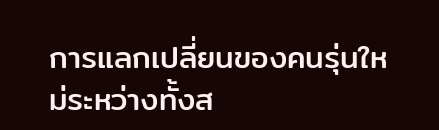การแลกเปลี่ยนของคนรุ่นใหม่ระหว่างทั้งส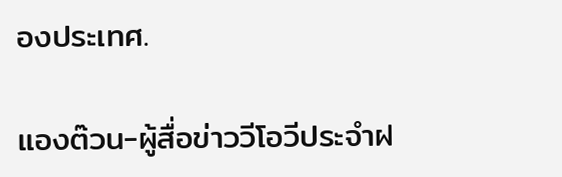องประเทศ.

แองต๊วน-ผู้สื่อข่าววีโอวีประจำฝ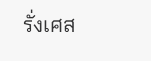รั่งเศส